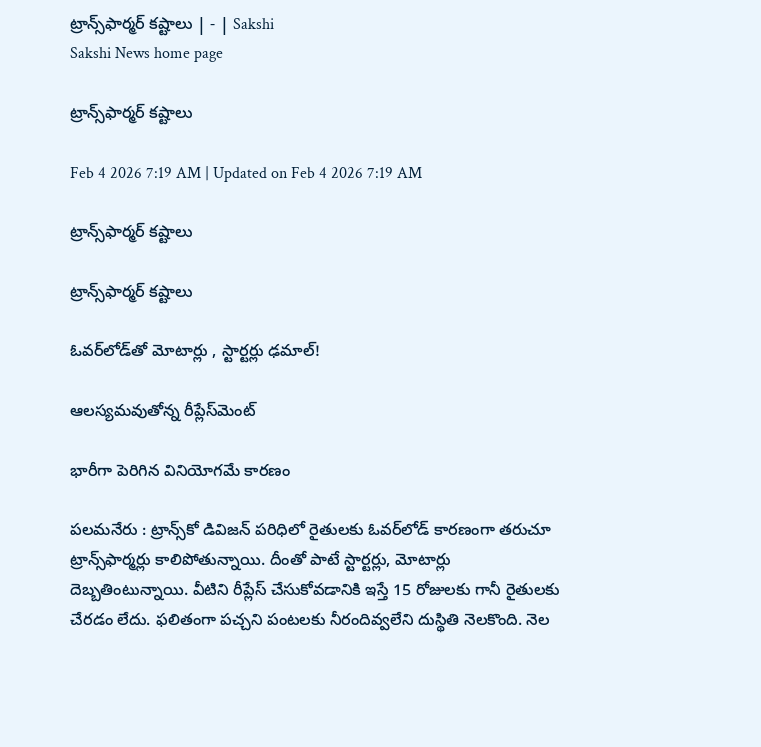ట్రాన్స్‌ఫార్మర్‌ కష్టాలు | - | Sakshi
Sakshi News home page

ట్రాన్స్‌ఫార్మర్‌ కష్టాలు

Feb 4 2026 7:19 AM | Updated on Feb 4 2026 7:19 AM

ట్రాన్స్‌ఫార్మర్‌ కష్టాలు

ట్రాన్స్‌ఫార్మర్‌ కష్టాలు

ఓవర్‌లోడ్‌తో మోటార్లు , స్టార్టర్లు ఢమాల్‌!

ఆలస్యమవుతోన్న రీప్లేస్‌మెంట్‌

భారీగా పెరిగిన వినియోగమే కారణం

పలమనేరు : ట్రాన్స్‌కో డివిజన్‌ పరిధిలో రైతులకు ఓవర్‌లోడ్‌ కారణంగా తరుచూ ట్రాన్స్‌ఫార్మర్లు కాలిపోతున్నాయి. దీంతో పాటే స్టార్టర్లు, మోటార్లు దెబ్బతింటున్నాయి. వీటిని రీప్లేస్‌ చేసుకోవడానికి ఇస్తే 15 రోజులకు గానీ రైతులకు చేరడం లేదు. ఫలితంగా పచ్చని పంటలకు నీరందివ్వలేని దుస్థితి నెలకొంది. నెల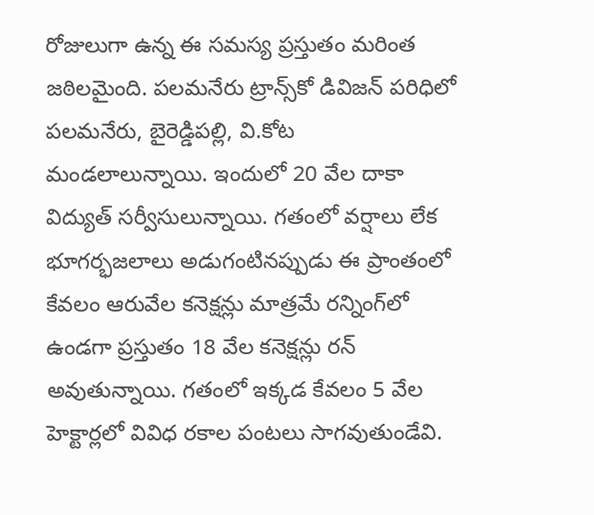రోజులుగా ఉన్న ఈ సమస్య ప్రస్తుతం మరింత జఠిలమైంది. పలమనేరు ట్రాన్స్‌కో డివిజన్‌ పరిధిలో పలమనేరు, బైరెడ్డిపల్లి, వి.కోట మండలాలున్నాయి. ఇందులో 20 వేల దాకా విద్యుత్‌ సర్వీసులున్నాయి. గతంలో వర్షాలు లేక భూగర్భజలాలు అడుగంటినప్పుడు ఈ ప్రాంతంలో కేవలం ఆరువేల కనెక్షన్లు మాత్రమే రన్నింగ్‌లో ఉండగా ప్రస్తుతం 18 వేల కనెక్షన్లు రన్‌ అవుతున్నాయి. గతంలో ఇక్కడ కేవలం 5 వేల హెక్టార్లలో వివిధ రకాల పంటలు సాగవుతుండేవి.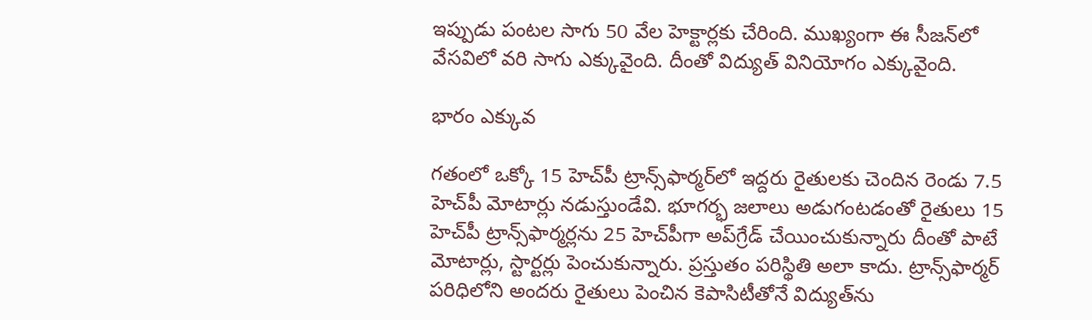ఇప్పుడు పంటల సాగు 50 వేల హెక్టార్లకు చేరింది. ముఖ్యంగా ఈ సీజన్‌లో వేసవిలో వరి సాగు ఎక్కువైంది. దీంతో విద్యుత్‌ వినియోగం ఎక్కువైంది.

భారం ఎక్కువ

గతంలో ఒక్కో 15 హెచ్‌పీ ట్రాన్స్‌ఫార్మర్‌లో ఇద్దరు రైతులకు చెందిన రెండు 7.5 హెచ్‌పీ మోటార్లు నడుస్తుండేవి. భూగర్భ జలాలు అడుగంటడంతో రైతులు 15 హెచ్‌పీ ట్రాన్స్‌ఫార్మర్లను 25 హెచ్‌పీగా అప్‌గ్రేడ్‌ చేయించుకున్నారు దీంతో పాటే మోటార్లు, స్టార్టర్లు పెంచుకున్నారు. ప్రస్తుతం పరిస్థితి అలా కాదు. ట్రాన్స్‌ఫార్మర్‌ పరిధిలోని అందరు రైతులు పెంచిన కెపాసిటీతోనే విద్యుత్‌ను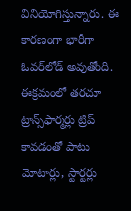వినియోగిస్తున్నారు. ఈ కారణంగా భారీగా ఓవర్‌లోడ్‌ అవుతోంది. ఈక్రమంలో తరచూ ట్రాన్స్‌ఫార్మర్లు ట్రిప్‌ కావడంతో పాటు మోటార్లు, స్టార్టర్లు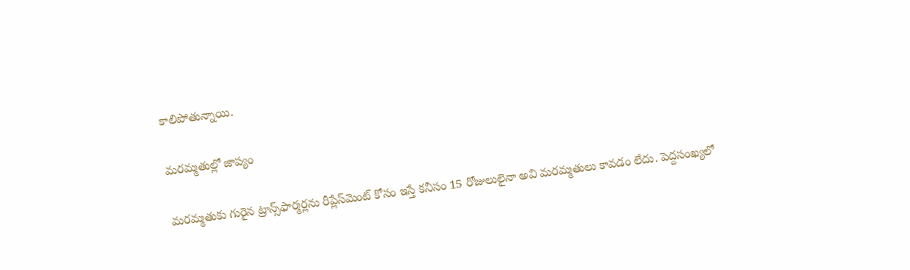కాలిపోతున్నాయి.

మరమ్మతుల్లో జాప్యం

మరమ్మతుకు గురైన ట్రాన్స్‌ఫార్మర్లను రీప్లేస్‌మెంట్‌ కోసం ఇస్తే కనీసం 15 రోజులులైనా అవి మరమ్మతులు కావడం లేదు. పెద్దసంఖ్యలో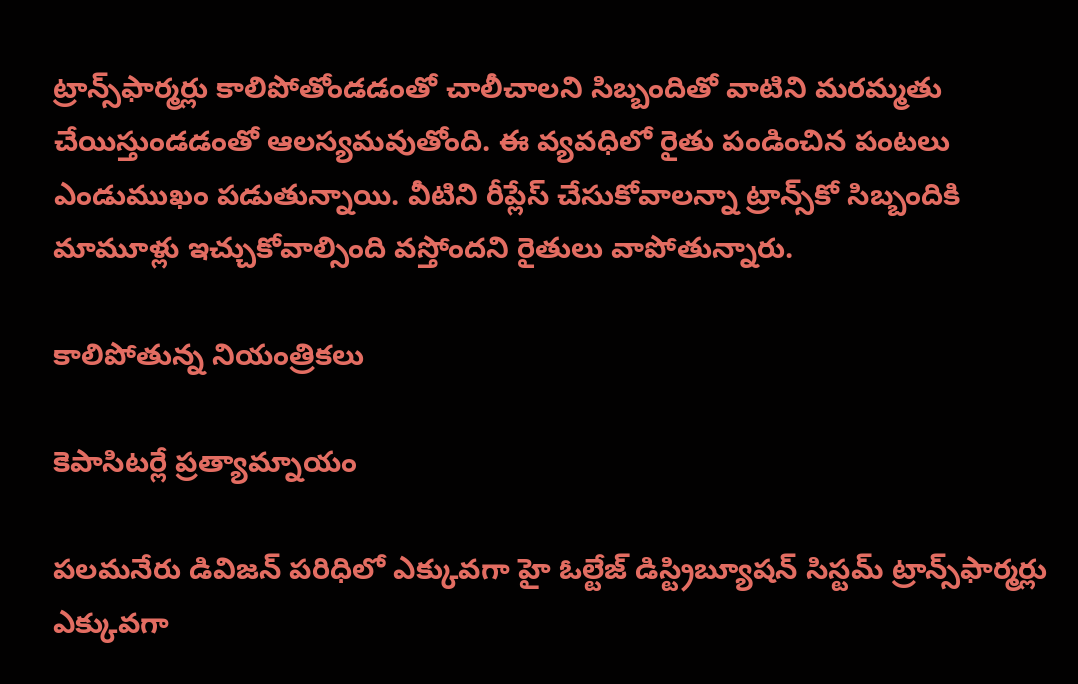ట్రాన్స్‌ఫార్మర్లు కాలిపోతోండడంతో చాలీచాలని సిబ్బందితో వాటిని మరమ్మతు చేయిస్తుండడంతో ఆలస్యమవుతోంది. ఈ వ్యవధిలో రైతు పండించిన పంటలు ఎండుముఖం పడుతున్నాయి. వీటిని రీప్లేస్‌ చేసుకోవాలన్నా ట్రాన్స్‌కో సిబ్బందికి మామూళ్లు ఇచ్చుకోవాల్సింది వస్తోందని రైతులు వాపోతున్నారు.

కాలిపోతున్న నియంత్రికలు

కెపాసిటర్లే ప్రత్యామ్నాయం

పలమనేరు డివిజన్‌ పరిధిలో ఎక్కువగా హై ఓల్టేజ్‌ డిస్ట్రిబ్యూషన్‌ సిస్టమ్‌ ట్రాన్స్‌ఫార్మర్లు ఎక్కువగా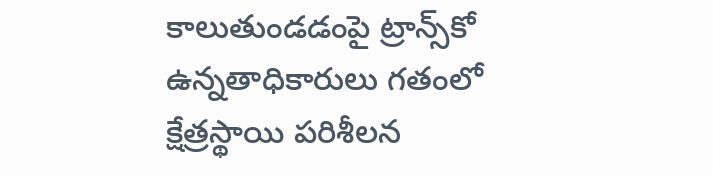కాలుతుండడంపై ట్రాన్స్‌కో ఉన్నతాధికారులు గతంలో క్షేత్రస్థాయి పరిశీలన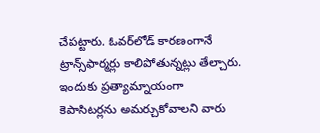చేపట్టారు. ఓవర్‌లోడ్‌ కారణంగానే ట్రాన్స్‌ఫార్మర్లు కాలిపోతున్నట్లు తేల్చారు. ఇందుకు ప్రత్యామ్నాయంగా కెపాసిటర్లను అమర్చుకోవాలని వారు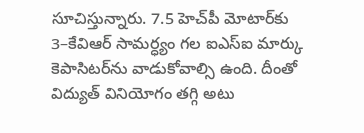సూచిస్తున్నారు. 7.5 హెచ్‌పీ మోటార్‌కు 3–కేవిఆర్‌ సామర్ధ్యం గల ఐఎస్‌ఐ మార్కు కెపాసిటర్‌ను వాడుకోవాల్సి ఉంది. దీంతో విద్యుత్‌ వినియోగం తగ్గి అటు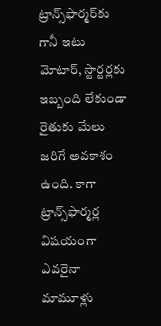ట్రాన్స్‌ఫార్మర్‌కు గానీ ఇటు మోటార్‌, స్టార్టర్లకు ఇబ్బంది లేకుండా రైతుకు మేలు జరిగే అవకాశం ఉంది. కాగా ట్రాన్స్‌ఫార్మర్ల విషయంగా ఎవరైనా మామూళ్లు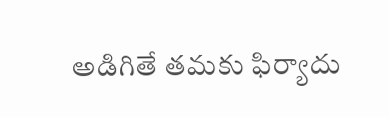అడిగితే తమకు ఫిర్యాదు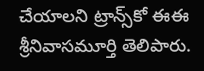చేయాలని ట్రాన్స్‌కో ఈఈ శ్రీనివాసమూర్తి తెలిపారు.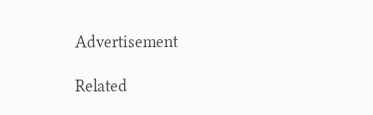Advertisement

Related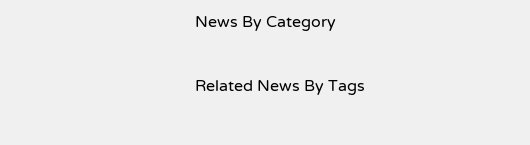News By Category

Related News By Tags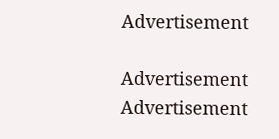Advertisement

Advertisement
Advertisement